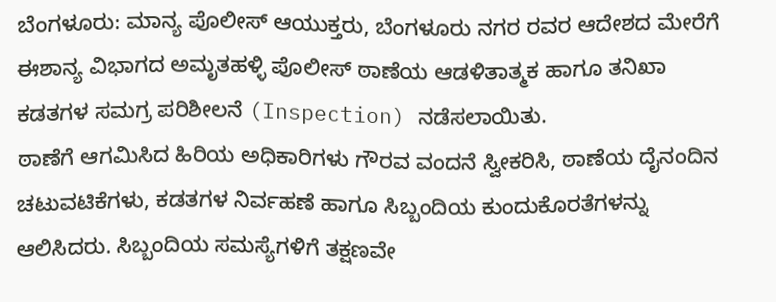ಬೆಂಗಳೂರು: ಮಾನ್ಯ ಪೊಲೀಸ್ ಆಯುಕ್ತರು, ಬೆಂಗಳೂರು ನಗರ ರವರ ಆದೇಶದ ಮೇರೆಗೆ ಈಶಾನ್ಯ ವಿಭಾಗದ ಅಮೃತಹಳ್ಳಿ ಪೊಲೀಸ್ ಠಾಣೆಯ ಆಡಳಿತಾತ್ಮಕ ಹಾಗೂ ತನಿಖಾ ಕಡತಗಳ ಸಮಗ್ರ ಪರಿಶೀಲನೆ (Inspection) ನಡೆಸಲಾಯಿತು.
ಠಾಣೆಗೆ ಆಗಮಿಸಿದ ಹಿರಿಯ ಅಧಿಕಾರಿಗಳು ಗೌರವ ವಂದನೆ ಸ್ವೀಕರಿಸಿ, ಠಾಣೆಯ ದೈನಂದಿನ ಚಟುವಟಿಕೆಗಳು, ಕಡತಗಳ ನಿರ್ವಹಣೆ ಹಾಗೂ ಸಿಬ್ಬಂದಿಯ ಕುಂದುಕೊರತೆಗಳನ್ನು ಆಲಿಸಿದರು. ಸಿಬ್ಬಂದಿಯ ಸಮಸ್ಯೆಗಳಿಗೆ ತಕ್ಷಣವೇ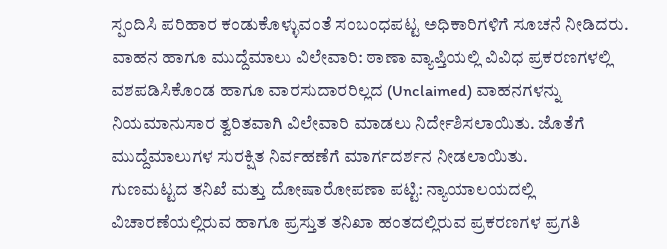ಸ್ಪಂದಿಸಿ ಪರಿಹಾರ ಕಂಡುಕೊಳ್ಳುವಂತೆ ಸಂಬಂಧಪಟ್ಟ ಅಧಿಕಾರಿಗಳಿಗೆ ಸೂಚನೆ ನೀಡಿದರು.
ವಾಹನ ಹಾಗೂ ಮುದ್ದೆಮಾಲು ವಿಲೇವಾರಿ: ಠಾಣಾ ವ್ಯಾಪ್ತಿಯಲ್ಲಿ ವಿವಿಧ ಪ್ರಕರಣಗಳಲ್ಲಿ ವಶಪಡಿಸಿಕೊಂಡ ಹಾಗೂ ವಾರಸುದಾರರಿಲ್ಲದ (Unclaimed) ವಾಹನಗಳನ್ನು ನಿಯಮಾನುಸಾರ ತ್ವರಿತವಾಗಿ ವಿಲೇವಾರಿ ಮಾಡಲು ನಿರ್ದೇಶಿಸಲಾಯಿತು. ಜೊತೆಗೆ ಮುದ್ದೆಮಾಲುಗಳ ಸುರಕ್ಷಿತ ನಿರ್ವಹಣೆಗೆ ಮಾರ್ಗದರ್ಶನ ನೀಡಲಾಯಿತು.
ಗುಣಮಟ್ಟದ ತನಿಖೆ ಮತ್ತು ದೋಷಾರೋಪಣಾ ಪಟ್ಟಿ: ನ್ಯಾಯಾಲಯದಲ್ಲಿ ವಿಚಾರಣೆಯಲ್ಲಿರುವ ಹಾಗೂ ಪ್ರಸ್ತುತ ತನಿಖಾ ಹಂತದಲ್ಲಿರುವ ಪ್ರಕರಣಗಳ ಪ್ರಗತಿ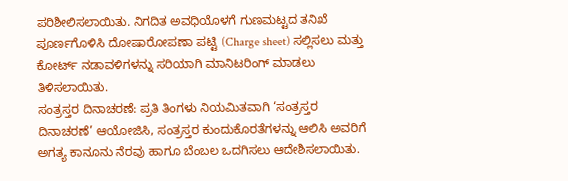ಪರಿಶೀಲಿಸಲಾಯಿತು. ನಿಗದಿತ ಅವಧಿಯೊಳಗೆ ಗುಣಮಟ್ಟದ ತನಿಖೆ ಪೂರ್ಣಗೊಳಿಸಿ ದೋಷಾರೋಪಣಾ ಪಟ್ಟಿ (Charge sheet) ಸಲ್ಲಿಸಲು ಮತ್ತು ಕೋರ್ಟ್ ನಡಾವಳಿಗಳನ್ನು ಸರಿಯಾಗಿ ಮಾನಿಟರಿಂಗ್ ಮಾಡಲು ತಿಳಿಸಲಾಯಿತು.
ಸಂತ್ರಸ್ತರ ದಿನಾಚರಣೆ: ಪ್ರತಿ ತಿಂಗಳು ನಿಯಮಿತವಾಗಿ ‘ಸಂತ್ರಸ್ತರ ದಿನಾಚರಣೆ’ ಆಯೋಜಿಸಿ, ಸಂತ್ರಸ್ತರ ಕುಂದುಕೊರತೆಗಳನ್ನು ಆಲಿಸಿ ಅವರಿಗೆ ಅಗತ್ಯ ಕಾನೂನು ನೆರವು ಹಾಗೂ ಬೆಂಬಲ ಒದಗಿಸಲು ಆದೇಶಿಸಲಾಯಿತು.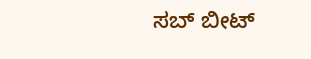ಸಬ್ ಬೀಟ್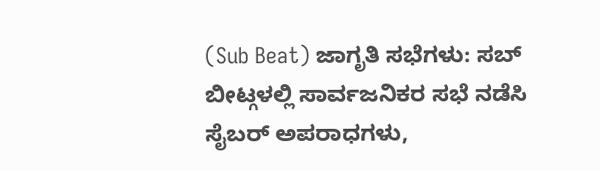(Sub Beat) ಜಾಗೃತಿ ಸಭೆಗಳು: ಸಬ್ ಬೀಟ್ಗಳಲ್ಲಿ ಸಾರ್ವಜನಿಕರ ಸಭೆ ನಡೆಸಿ ಸೈಬರ್ ಅಪರಾಧಗಳು,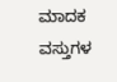ಮಾದಕ ವಸ್ತುಗಳ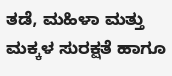ತಡೆ, ಮಹಿಳಾ ಮತ್ತು ಮಕ್ಕಳ ಸುರಕ್ಷತೆ ಹಾಗೂ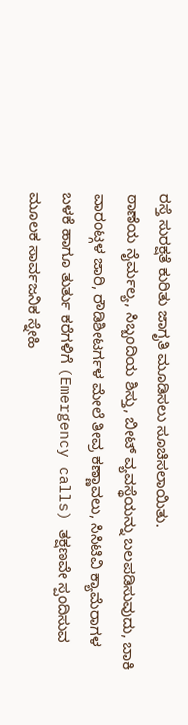ರಸ್ತೆ ಸುರಕ್ಷತೆ ಕುರಿತು ಜಾಗೃತಿ ಮೂಡಿಸಲು ಸೂಚಿಸಲಾಯಿತು.
ಠಾಣೆಯ ನೈರ್ಮಲ್ಯ, ಸಿಬ್ಬಂದಿಯ ಶಿಸ್ತು, ಬೀಟ್ ವ್ಯವಸ್ಥೆಯನ್ನು ಬಲಪಡಿಸುವುದು, ಬಾಕಿ ವಾರಂಟ್ಗಳ ಜಾರಿ, ರೌಡಿಶೀಟರ್ಗಳ ಮೇಲೆ ತೀವ್ರ ಕಣ್ಣಾವಲು, ಸಿಸಿಟಿವಿ ಕ್ಯಾಮೆರಾಗಳ ಬಳಕೆ ಹಾಗೂ ತುರ್ತು ಕರೆಗಳಿಗೆ (Emergency calls) ತಕ್ಷಣವೇ ಸ್ಪಂದಿಸುವ ಮೂಲಕ ಸಾರ್ವಜನಿಕ ಸ್ನೇಹಿ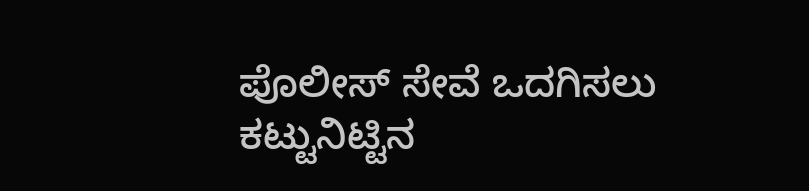ಪೊಲೀಸ್ ಸೇವೆ ಒದಗಿಸಲು ಕಟ್ಟುನಿಟ್ಟಿನ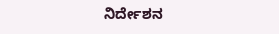ನಿರ್ದೇಶನ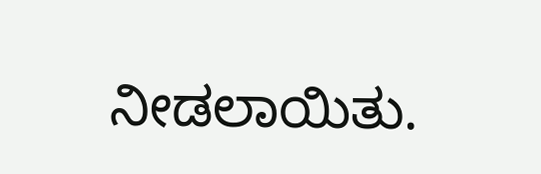ನೀಡಲಾಯಿತು.